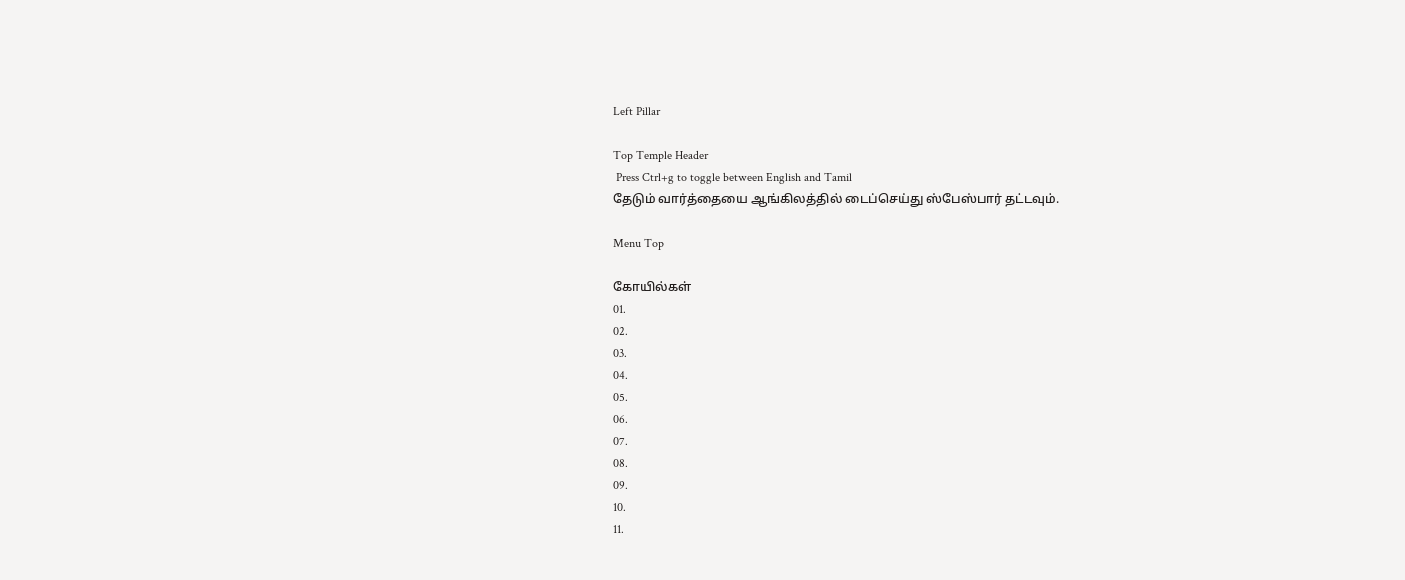Left Pillar

Top Temple Header
 Press Ctrl+g to toggle between English and Tamil
தேடும் வார்த்தையை ஆங்கிலத்தில் டைப்செய்து ஸ்பேஸ்பார் தட்டவும்.

Menu Top

கோயில்கள்
01.
02.
03.
04.
05.
06.
07.
08.
09.
10.
11.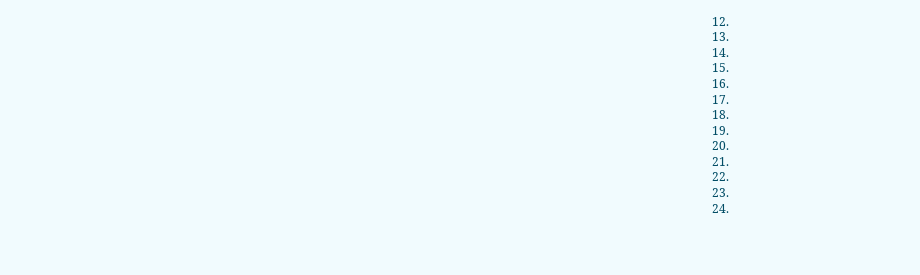12.
13.
14.
15.
16.
17.
18.
19.
20.
21.
22.
23.
24.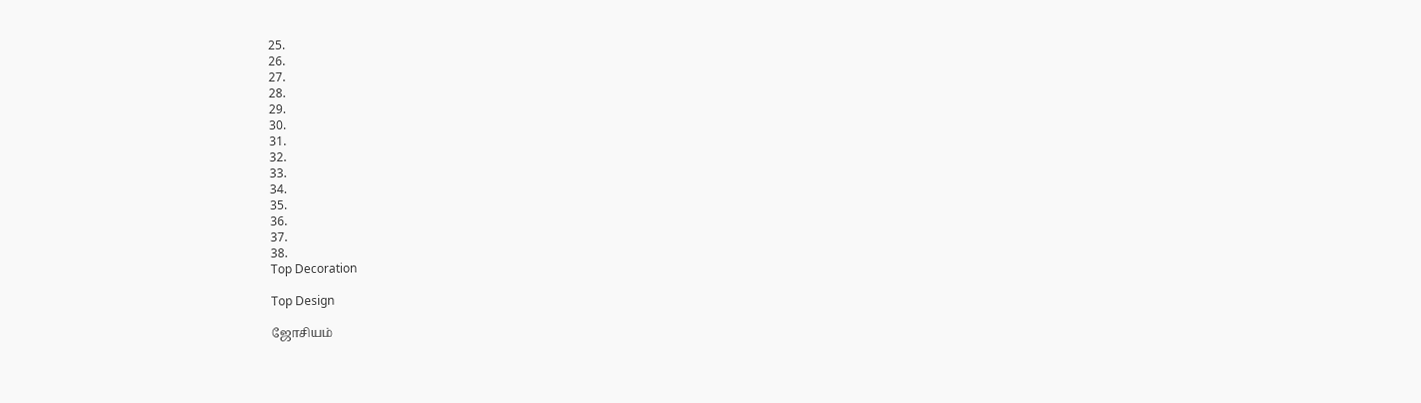25.
26.
27.
28.
29.
30.
31.
32.
33.
34.
35.
36.
37.
38.
Top Decoration

Top Design

ஜோசியம்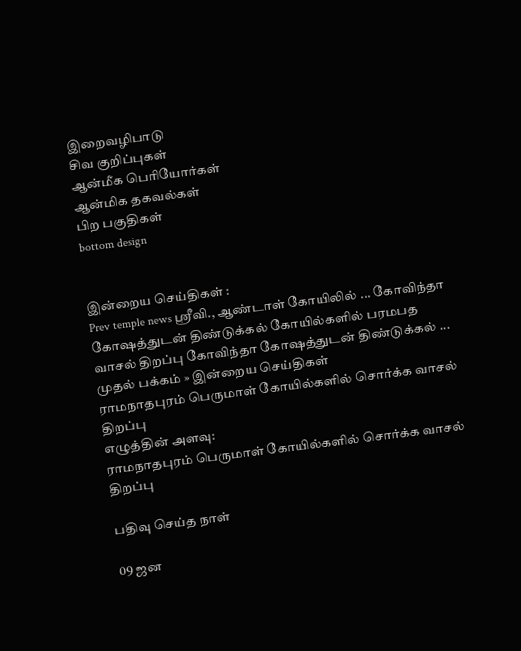இறைவழிபாடு
சிவ குறிப்புகள்
ஆன்மீக பெரியோர்கள்
ஆன்மிக தகவல்கள்
பிற பகுதிகள்
bottom design


இன்றைய செய்திகள் :
Prev temple news ஸ்ரீவி., ஆண்டாள் கோயிலில் ... கோவிந்தா கோஷத்துடன் திண்டுக்கல் கோயில்களில் பரமபத வாசல் திறப்பு கோவிந்தா கோஷத்துடன் திண்டுக்கல் ...
முதல் பக்கம் » இன்றைய செய்திகள்
ராமநாதபுரம் பெருமாள் கோயில்களில் சொர்க்க வாசல் திறப்பு
எழுத்தின் அளவு:
ராமநாதபுரம் பெருமாள் கோயில்களில் சொர்க்க வாசல் திறப்பு

பதிவு செய்த நாள்

09 ஜன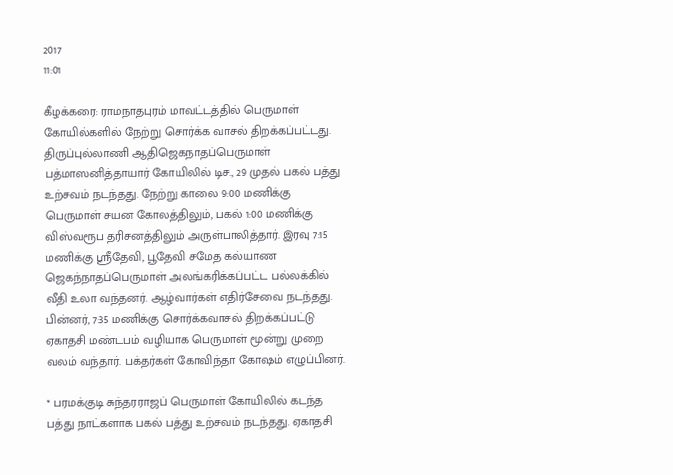2017
11:01

கீழக்கரை: ராமநாதபுரம் மாவட்டத்தில் பெருமாள் கோயில்களில் நேற்று சொர்க்க வாசல் திறக்கப்பட்டது. திருப்புல்லாணி ஆதிஜெகநாதப்பெருமாள் பத்மாஸனித்தாயார் கோயிலில் டிச., 29 முதல் பகல் பத்து உற்சவம் நடந்தது. நேற்று காலை 9:00 மணிக்கு பெருமாள் சயன கோலத்திலும், பகல் 1:00 மணிக்கு விஸ்வரூப தரிசனத்திலும் அருள்பாலித்தார். இரவு 7:15 மணிக்கு ஸ்ரீதேவி, பூதேவி சமேத கல்யாண ஜெகந்நாதப்பெருமாள் அலங்கரிக்கப்பட்ட பல்லக்கில் வீதி உலா வந்தனர். ஆழ்வார்கள் எதிர்சேவை நடந்தது. பின்னர், 7:35 மணிக்கு சொர்க்கவாசல் திறக்கப்பட்டு ஏகாதசி மண்டபம் வழியாக பெருமாள் மூன்று முறை வலம் வந்தார். பக்தர்கள் கோவிந்தா கோஷம் எழுப்பினர்.

* பரமக்குடி சுந்தரராஜப் பெருமாள் கோயிலில் கடந்த பத்து நாட்களாக பகல் பத்து உற்சவம் நடந்தது. ஏகாதசி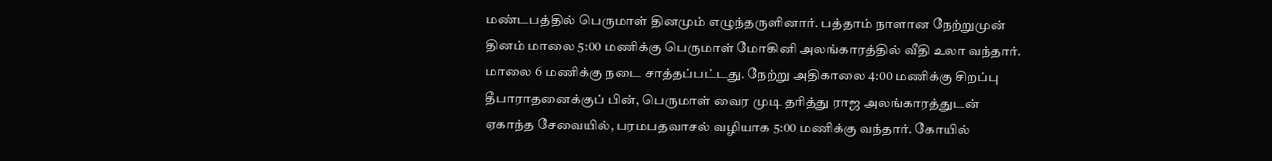மண்டபத்தில் பெருமாள் தினமும் எழுந்தருளினார். பத்தாம் நாளான நேற்றுமுன் தினம் மாலை 5:00 மணிக்கு பெருமாள் மோகினி அலங்காரத்தில் வீதி உலா வந்தார். மாலை 6 மணிக்கு நடை சாத்தப்பட்டது. நேற்று அதிகாலை 4:00 மணிக்கு சிறப்பு தீபாராதனைக்குப் பின், பெருமாள் வைர முடி தரித்து ராஜ அலங்காரத்துடன் ஏகாந்த சேவையில், பரமபதவாசல் வழியாக 5:00 மணிக்கு வந்தார். கோயில்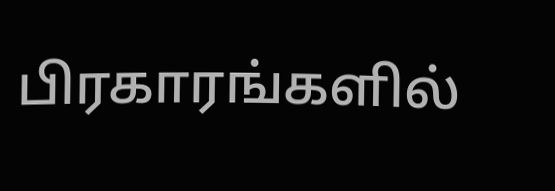பிரகாரங்களில்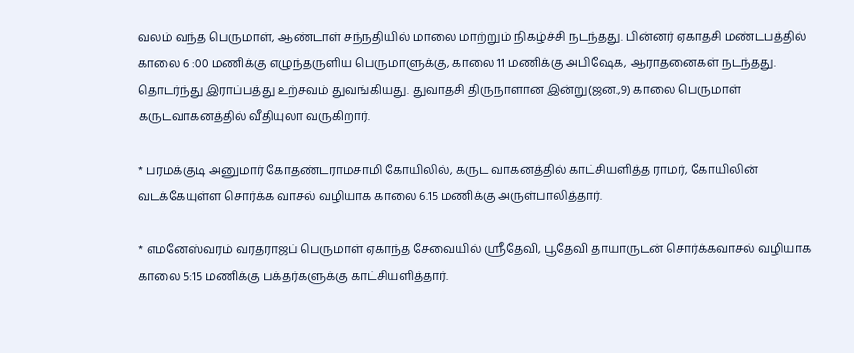வலம் வந்த பெருமாள், ஆண்டாள் சந்நதியில் மாலை மாற்றும் நிகழ்ச்சி நடந்தது. பின்னர் ஏகாதசி மண்டபத்தில் காலை 6 :00 மணிக்கு எழுந்தருளிய பெருமாளுக்கு, காலை 11 மணிக்கு அபிஷேக, ஆராதனைகள் நடந்தது. தொடர்ந்து இராப்பத்து உற்சவம் துவங்கியது. துவாதசி திருநாளான இன்று(ஜன.,9) காலை பெருமாள் கருடவாகனத்தில் வீதியுலா வருகிறார்.

* பரமக்குடி அனுமார் கோதண்டராமசாமி கோயிலில், கருட வாகனத்தில் காட்சியளித்த ராமர், கோயிலின் வடக்கேயுள்ள சொர்க்க வாசல் வழியாக காலை 6.15 மணிக்கு அருள்பாலித்தார்.

* எமனேஸ்வரம் வரதராஜப் பெருமாள் ஏகாந்த சேவையில் ஸ்ரீதேவி, பூதேவி தாயாருடன் சொர்க்கவாசல் வழியாக காலை 5:15 மணிக்கு பக்தர்களுக்கு காட்சியளித்தார்.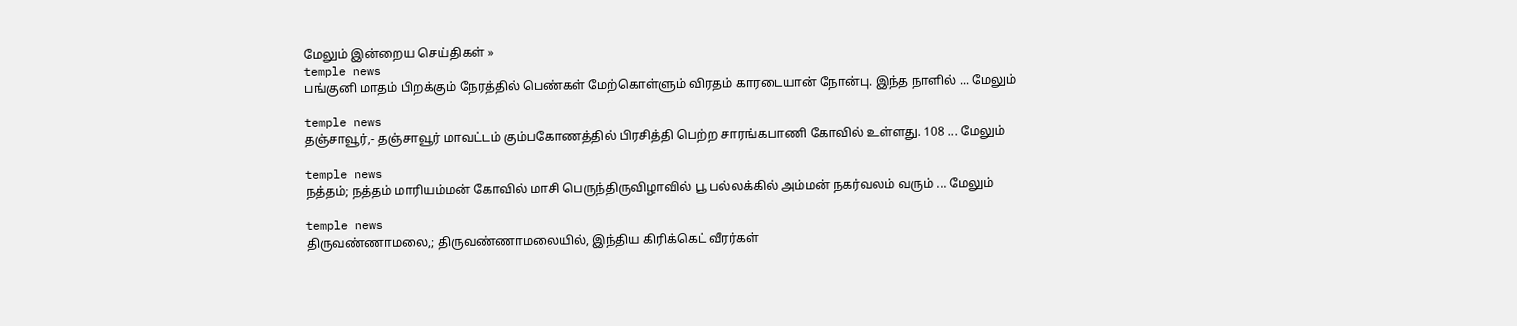மேலும் இன்றைய செய்திகள் »
temple news
பங்குனி மாதம் பிறக்கும் நேரத்தில் பெண்கள் மேற்கொள்ளும் விரதம் காரடையான் நோன்பு. இந்த நாளில் ... மேலும்

temple news
தஞ்சாவூர்,- தஞ்சாவூர் மாவட்டம் கும்பகோணத்தில் பிரசித்தி பெற்ற சாரங்கபாணி கோவில் உள்ளது. 108 ... மேலும்

temple news
நத்தம்; நத்தம் மாரியம்மன் கோவில் மாசி பெருந்திருவிழாவில் பூ பல்லக்கில் அம்மன் நகர்வலம் வரும் ... மேலும்

temple news
திருவண்ணாமலை,; திருவண்ணாமலையில், இந்திய கிரிக்கெட் வீரர்கள்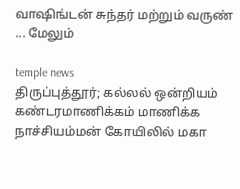வாஷிங்டன் சுந்தர் மற்றும் வருண் ... மேலும்

temple news
திருப்புத்தூர்; கல்லல் ஒன்றியம் கண்டரமாணிக்கம் மாணிக்க நாச்சியம்மன் கோயிலில் மகா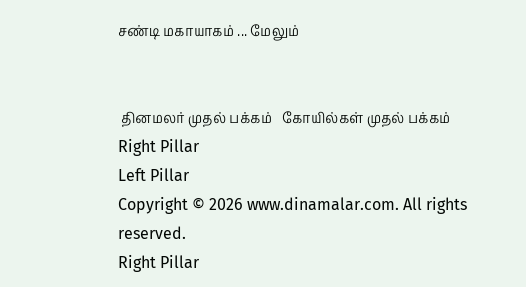சண்டி மகாயாகம் ... மேலும்


 தினமலர் முதல் பக்கம்   கோயில்கள் முதல் பக்கம்
Right Pillar
Left Pillar
Copyright © 2026 www.dinamalar.com. All rights reserved.
Right Pillar